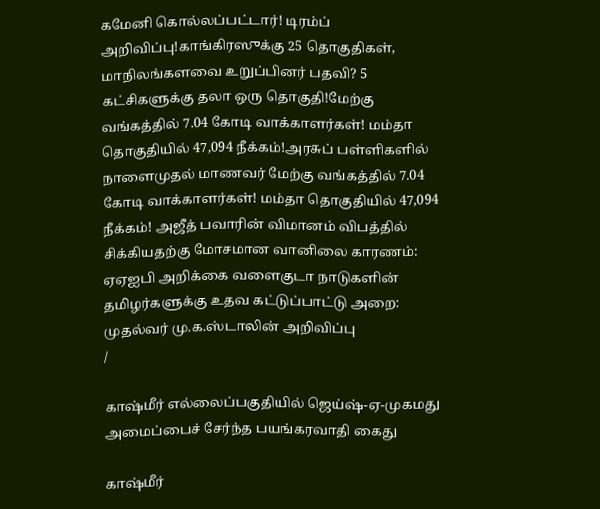கமேனி கொல்லப்பட்டார்! டிரம்ப் அறிவிப்பு!காங்கிரஸுக்கு 25 தொகுதிகள், மாநிலங்களவை உறுப்பினர் பதவி? 5 கட்சிகளுக்கு தலா ஒரு தொகுதி!மேற்கு வங்கத்தில் 7.04 கோடி வாக்காளர்கள்! மம்தா தொகுதியில் 47,094 நீக்கம்!அரசுப் பள்ளிகளில் நாளைமுதல் மாணவர் மேற்கு வங்கத்தில் 7.04 கோடி வாக்காளர்கள்! மம்தா தொகுதியில் 47,094 நீக்கம்! அஜீத் பவாரின் விமானம் விபத்தில் சிக்கியதற்கு மோசமான வானிலை காரணம்: ஏஏஐபி அறிக்கை வளைகுடா நாடுகளின் தமிழர்களுக்கு உதவ கட்டுப்பாட்டு அறை: முதல்வர் மு.க.ஸ்டாலின் அறிவிப்பு
/

காஷ்மீர் எல்லைப்பகுதியில் ஜெய்ஷ்-ஏ-முகமது அமைப்பைச் சேர்ந்த பயங்கரவாதி கைது

காஷ்மீர்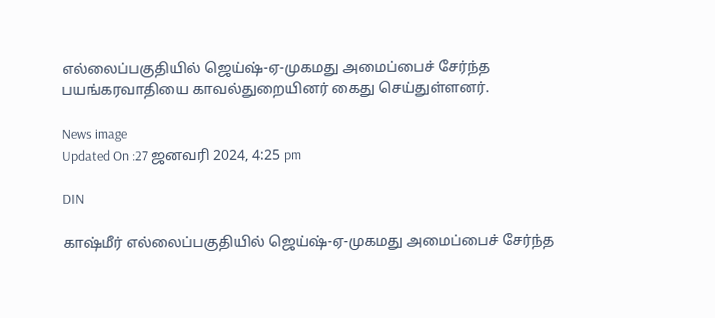எல்லைப்பகுதியில் ஜெய்ஷ்-ஏ-முகமது அமைப்பைச் சேர்ந்த பயங்கரவாதியை காவல்துறையினர் கைது செய்துள்ளனர்.

News image
Updated On :27 ஜனவரி 2024, 4:25 pm

DIN

காஷ்மீர் எல்லைப்பகுதியில் ஜெய்ஷ்-ஏ-முகமது அமைப்பைச் சேர்ந்த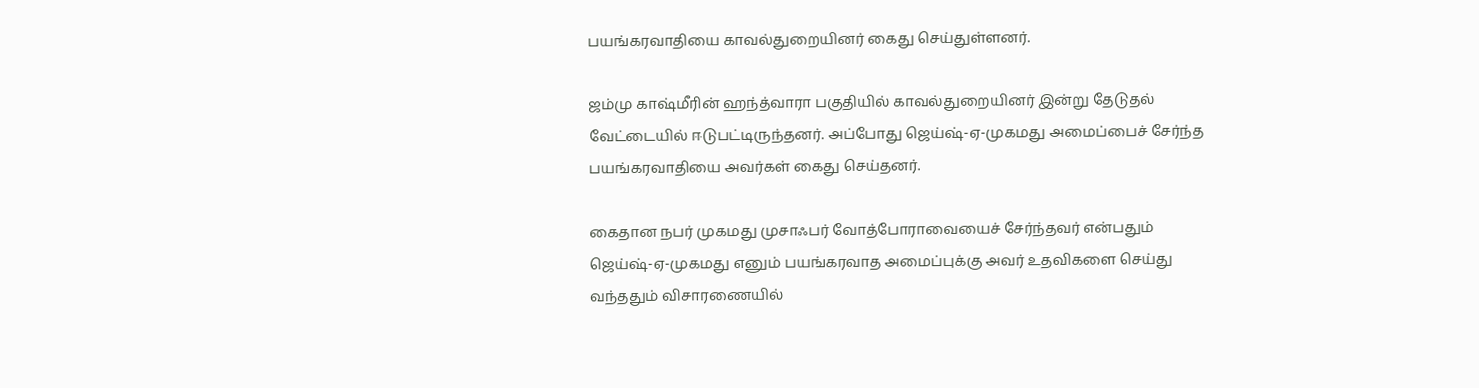பயங்கரவாதியை காவல்துறையினர் கைது செய்துள்ளனர்.

ஜம்மு காஷ்மீரின் ஹந்த்வாரா பகுதியில் காவல்துறையினர் இன்று தேடுதல் வேட்டையில் ஈடுபட்டிருந்தனர். அப்போது ஜெய்ஷ்-ஏ-முகமது அமைப்பைச் சேர்ந்த பயங்கரவாதியை அவர்கள் கைது செய்தனர்.

கைதான நபர் முகமது முசாஃபர் வோத்போராவையைச் சேர்ந்தவர் என்பதும் ஜெய்ஷ்-ஏ-முகமது எனும் பயங்கரவாத அமைப்புக்கு அவர் உதவிகளை செய்து வந்ததும் விசாரணையில்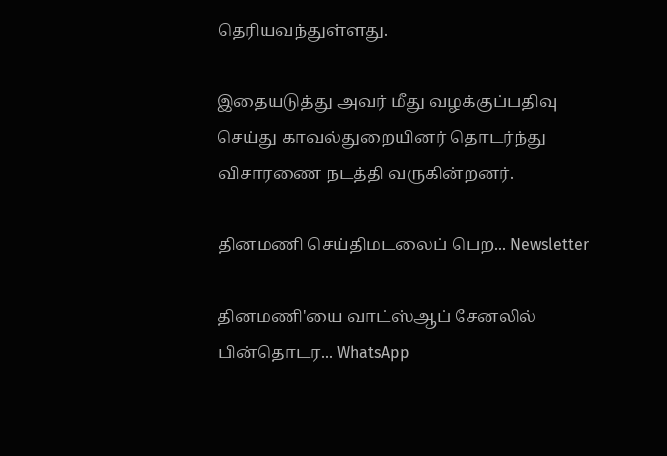தெரியவந்துள்ளது.

இதையடுத்து அவர் மீது வழக்குப்பதிவு செய்து காவல்துறையினர் தொடர்ந்து விசாரணை நடத்தி வருகின்றனர்.

தினமணி செய்திமடலைப் பெற... Newsletter

தினமணி'யை வாட்ஸ்ஆப் சேனலில் பின்தொடர... WhatsApp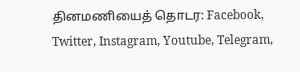தினமணியைத் தொடர: Facebook, Twitter, Instagram, Youtube, Telegram,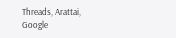Threads, Arattai, Google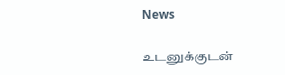News

உடனுக்குடன்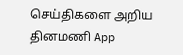செய்திகளை அறிய தினமணி App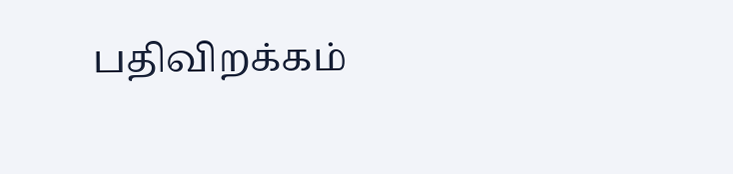பதிவிறக்கம்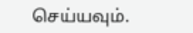செய்யவும்.